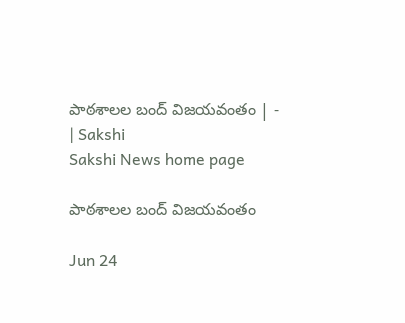పాఠశాలల బంద్‌ విజయవంతం | - | Sakshi
Sakshi News home page

పాఠశాలల బంద్‌ విజయవంతం

Jun 24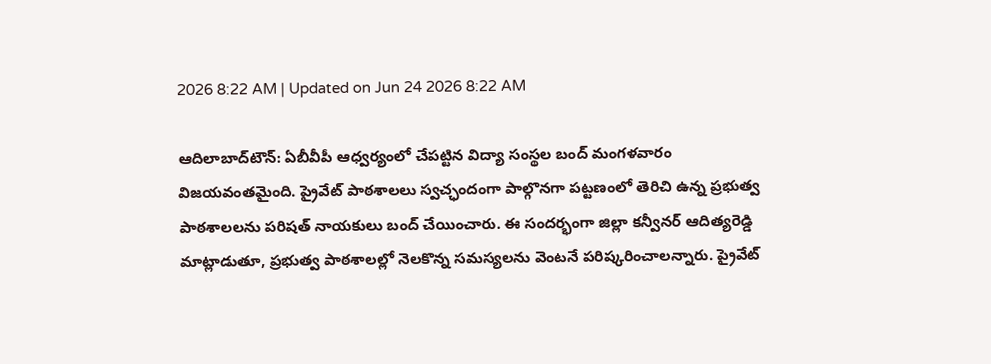2026 8:22 AM | Updated on Jun 24 2026 8:22 AM

ఆదిలాబాద్‌టౌన్‌: ఏబీవీపీ ఆధ్వర్యంలో చేపట్టిన విద్యా సంస్థల బంద్‌ మంగళవారం విజయవంతమైంది. ప్రైవేట్‌ పాఠశాలలు స్వచ్ఛందంగా పాల్గొనగా పట్టణంలో తెరిచి ఉన్న ప్రభుత్వ పాఠశాలలను పరిషత్‌ నాయకులు బంద్‌ చేయించారు. ఈ సందర్భంగా జిల్లా కన్వీనర్‌ ఆదిత్యరెడ్డి మాట్లాడుతూ, ప్రభుత్వ పాఠశాలల్లో నెలకొన్న సమస్యలను వెంటనే పరిష్కరించాలన్నారు. ప్రైవేట్‌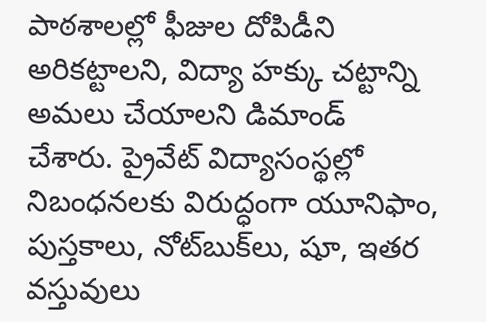పాఠశాలల్లో ఫీజుల దోపిడీని అరికట్టాలని, విద్యా హక్కు చట్టాన్ని అమలు చేయాలని డిమాండ్‌ చేశారు. ప్రైవేట్‌ విద్యాసంస్థల్లో నిబంధనలకు విరుద్ధంగా యూనిఫాం, పుస్తకాలు, నోట్‌బుక్‌లు, షూ, ఇతర వస్తువులు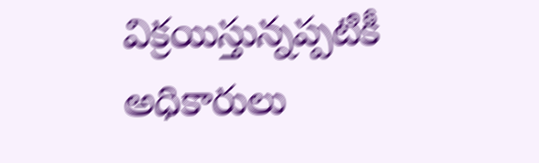విక్రయిస్తున్నప్పటికీ అధికారులు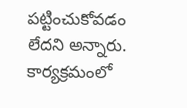పట్టించుకోవడం లేదని అన్నారు. కార్యక్రమంలో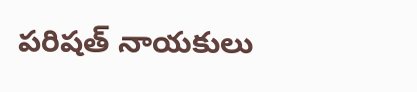పరిషత్‌ నాయకులు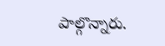పాల్గొన్నారు.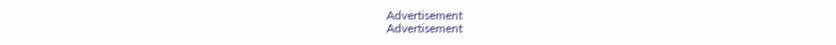Advertisement
Advertisement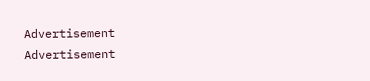Advertisement
Advertisement